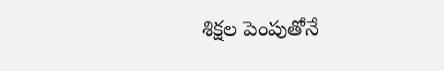శిక్షల పెంపుతోనే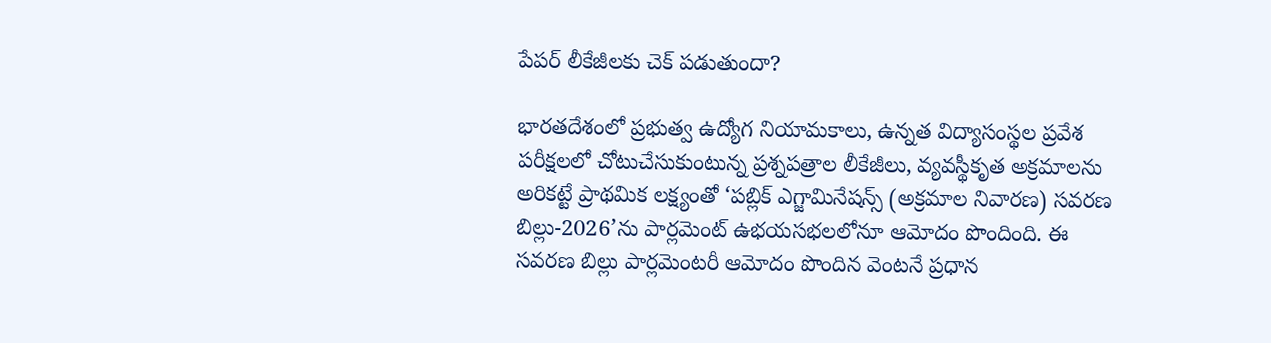పేపర్ లీకేజీలకు చెక్ పడుతుందా?

భారతదేశంలో ప్రభుత్వ ఉద్యోగ నియామకాలు, ఉన్నత విద్యాసంస్థల ప్రవేశ పరీక్షలలో చోటుచేసుకుంటున్న ప్రశ్నపత్రాల లీకేజీలు, వ్యవస్థీకృత అక్రమాలను అరికట్టే ప్రాథమిక లక్ష్యంతో ‘పబ్లిక్ ఎగ్జామినేషన్స్ (అక్రమాల నివారణ) సవరణ బిల్లు-2026’ను పార్లమెంట్ ఉభయసభలలోనూ ఆమోదం పొందింది. ఈ సవరణ బిల్లు పార్లమెంటరీ ఆమోదం పొందిన వెంటనే ప్రధాన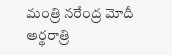మంత్రి నరేంద్ర మోదీ అర్థరాత్రి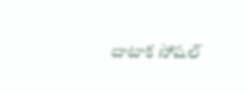దాటాక సోషల్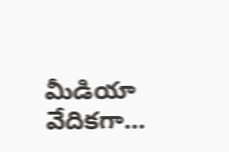మీడియా వేదికగా…